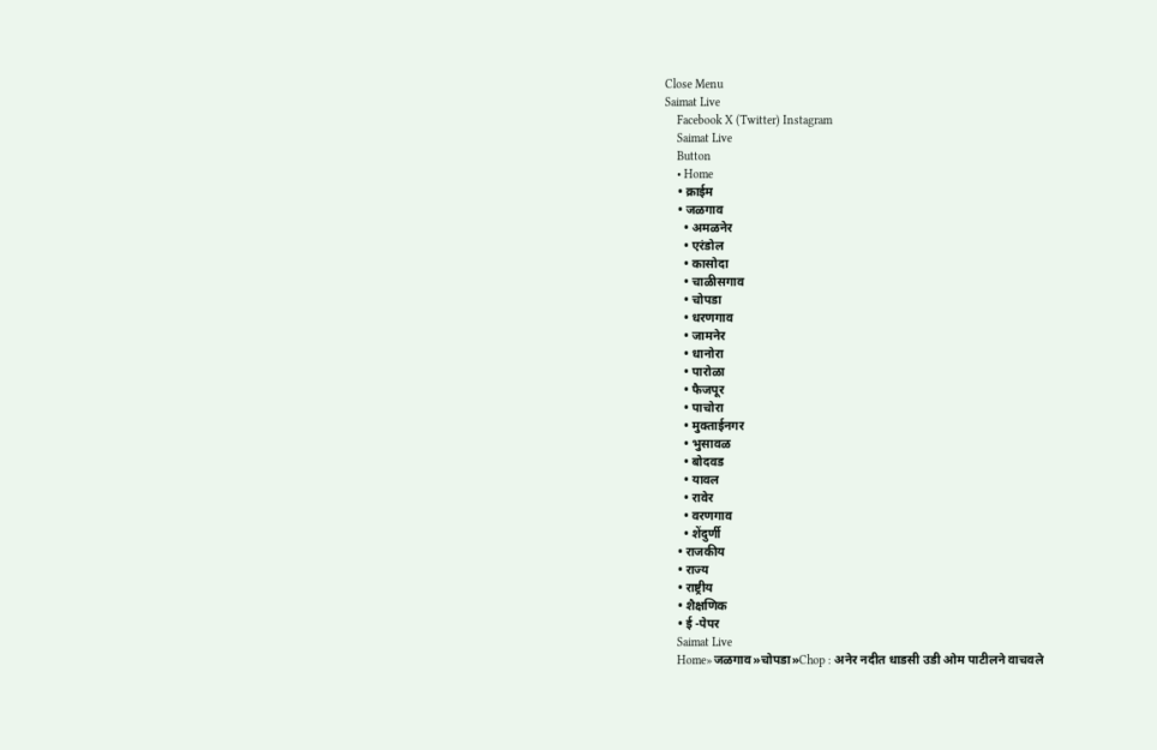Close Menu
Saimat Live
    Facebook X (Twitter) Instagram
    Saimat Live
    Button
    • Home
    • क्राईम
    • जळगाव
      • अमळनेर
      • एरंडोल
      • कासोदा
      • चाळीसगाव
      • चोपडा
      • धरणगाव
      • जामनेर
      • धानोरा
      • पारोळा
      • फैजपूर
      • पाचोरा
      • मुक्ताईनगर
      • भुसावळ
      • बोदवड
      • यावल
      • रावेर
      • वरणगाव
      • शेंदुर्णी
    • राजकीय
    • राज्य
    • राष्ट्रीय
    • शैक्षणिक
    • ई -पेपर
    Saimat Live
    Home»जळगाव»चोपडा»Chop : अनेर नदीत धाडसी उडी ओम पाटीलने वाचवले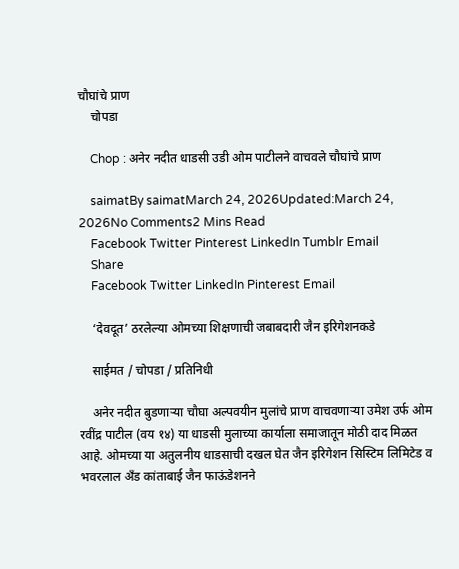चौघांचे प्राण
    चोपडा

    Chop : अनेर नदीत धाडसी उडी ओम पाटीलने वाचवले चौघांचे प्राण

    saimatBy saimatMarch 24, 2026Updated:March 24, 2026No Comments2 Mins Read
    Facebook Twitter Pinterest LinkedIn Tumblr Email
    Share
    Facebook Twitter LinkedIn Pinterest Email

    ‘देवदूत’ ठरलेल्या ओमच्या शिक्षणाची जबाबदारी जैन इरिगेशनकडे

    साईमत / चोपडा / प्रतिनिधी

    अनेर नदीत बुडणाऱ्या चौघा अल्पवयीन मुलांचे प्राण वाचवणाऱ्या उमेश उर्फ ओम रवींद्र पाटील (वय १४) या धाडसी मुलाच्या कार्याला समाजातून मोठी दाद मिळत आहे. ओमच्या या अतुलनीय धाडसाची दखल घेत जैन इरिगेशन सिस्टिम लिमिटेड व भवरलाल अँड कांताबाई जैन फाऊंडेशनने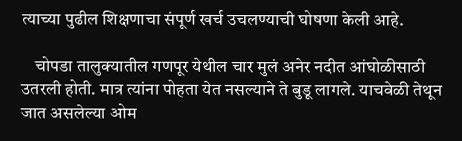त्याच्या पुढील शिक्षणाचा संपूर्ण खर्च उचलण्याची घोषणा केली आहे.

    चोपडा तालुक्यातील गणपूर येथील चार मुलं अनेर नदीत आंघोळीसाठी उतरली होती. मात्र त्यांना पोहता येत नसल्याने ते बुडू लागले. याचवेळी तेथून जात असलेल्या ओम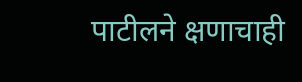पाटीलने क्षणाचाही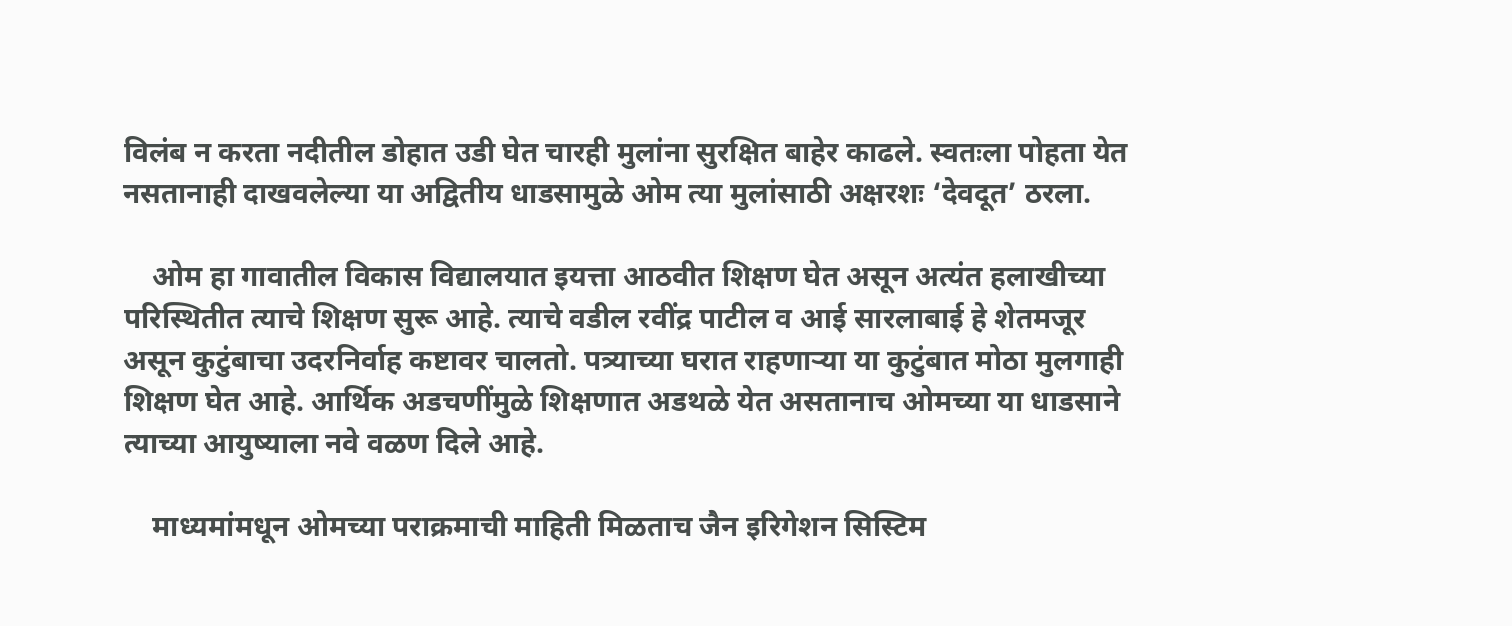विलंब न करता नदीतील डोहात उडी घेत चारही मुलांना सुरक्षित बाहेर काढले. स्वतःला पोहता येत नसतानाही दाखवलेल्या या अद्वितीय धाडसामुळे ओम त्या मुलांसाठी अक्षरशः ‘देवदूत’ ठरला.

    ओम हा गावातील विकास विद्यालयात इयत्ता आठवीत शिक्षण घेत असून अत्यंत हलाखीच्या परिस्थितीत त्याचे शिक्षण सुरू आहे. त्याचे वडील रवींद्र पाटील व आई सारलाबाई हे शेतमजूर असून कुटुंबाचा उदरनिर्वाह कष्टावर चालतो. पत्र्याच्या घरात राहणाऱ्या या कुटुंबात मोठा मुलगाही शिक्षण घेत आहे. आर्थिक अडचणींमुळे शिक्षणात अडथळे येत असतानाच ओमच्या या धाडसाने त्याच्या आयुष्याला नवे वळण दिले आहे.

    माध्यमांमधून ओमच्या पराक्रमाची माहिती मिळताच जैन इरिगेशन सिस्टिम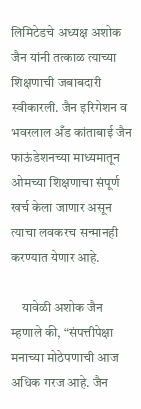लिमिटेडचे अध्यक्ष अशोक जैन यांनी तत्काळ त्याच्या शिक्षणाची जबाबदारी स्वीकारली. जैन इरिगेशन व भवरलाल अँड कांताबाई जैन फाऊंडेशनच्या माध्यमातून ओमच्या शिक्षणाचा संपूर्ण खर्च केला जाणार असून त्याचा लवकरच सन्मानही करण्यात येणार आहे.

    यावेळी अशोक जैन म्हणाले की, “संपत्तीपेक्षा मनाच्या मोठेपणाची आज अधिक गरज आहे. जैन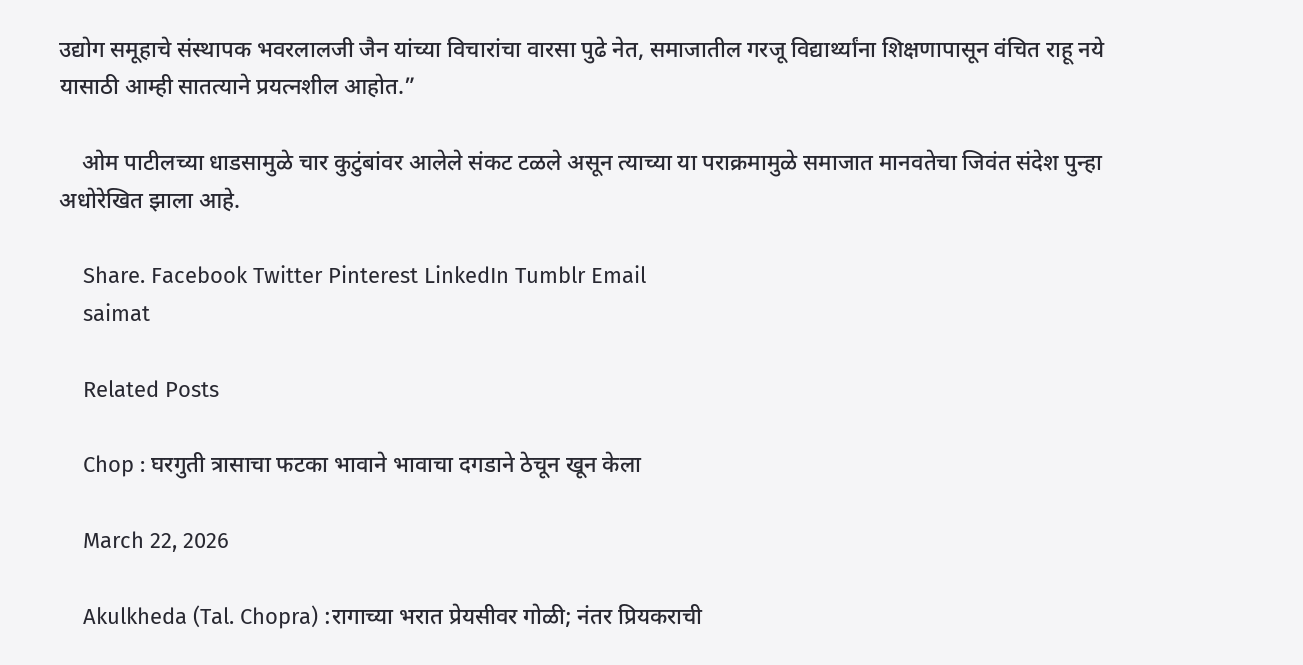उद्योग समूहाचे संस्थापक भवरलालजी जैन यांच्या विचारांचा वारसा पुढे नेत, समाजातील गरजू विद्यार्थ्यांना शिक्षणापासून वंचित राहू नये यासाठी आम्ही सातत्याने प्रयत्नशील आहोत.”

    ओम पाटीलच्या धाडसामुळे चार कुटुंबांवर आलेले संकट टळले असून त्याच्या या पराक्रमामुळे समाजात मानवतेचा जिवंत संदेश पुन्हा अधोरेखित झाला आहे.

    Share. Facebook Twitter Pinterest LinkedIn Tumblr Email
    saimat

    Related Posts

    Chop : घरगुती त्रासाचा फटका भावाने भावाचा दगडाने ठेचून खून केला

    March 22, 2026

    Akulkheda (Tal. Chopra) :रागाच्या भरात प्रेयसीवर गोळी; नंतर प्रियकराची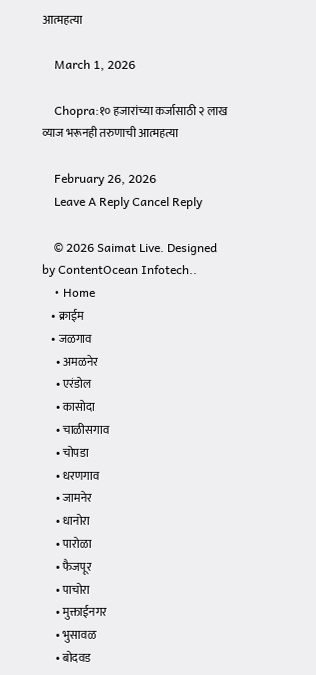आत्महत्या

    March 1, 2026

    Chopra:१० हजारांच्या कर्जासाठी २ लाख व्याज भरूनही तरुणाची आत्महत्या

    February 26, 2026
    Leave A Reply Cancel Reply

    © 2026 Saimat Live. Designed by ContentOcean Infotech..
    • Home
    • क्राईम
    • जळगाव
      • अमळनेर
      • एरंडोल
      • कासोदा
      • चाळीसगाव
      • चोपडा
      • धरणगाव
      • जामनेर
      • धानोरा
      • पारोळा
      • फैजपूर
      • पाचोरा
      • मुक्ताईनगर
      • भुसावळ
      • बोदवड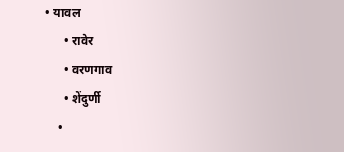• यावल
      • रावेर
      • वरणगाव
      • शेंदुर्णी
    •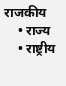राजकीय
    • राज्य
    • राष्ट्रीय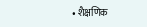• शैक्षणिक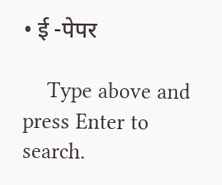• ई -पेपर

    Type above and press Enter to search.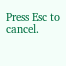Press Esc to cancel.